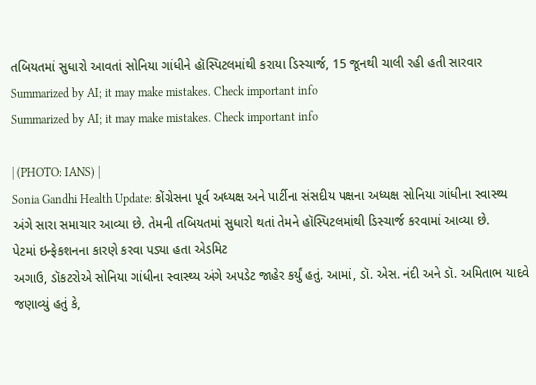તબિયતમાં સુધારો આવતાં સોનિયા ગાંધીને હૉસ્પિટલમાંથી કરાયા ડિસ્ચાર્જ, 15 જૂનથી ચાલી રહી હતી સારવાર
Summarized by AI; it may make mistakes. Check important info
Summarized by AI; it may make mistakes. Check important info

| (PHOTO: IANS) |
Sonia Gandhi Health Update: કોંગ્રેસના પૂર્વ અધ્યક્ષ અને પાર્ટીના સંસદીય પક્ષના અધ્યક્ષ સોનિયા ગાંધીના સ્વાસ્થ્ય અંગે સારા સમાચાર આવ્યા છે. તેમની તબિયતમાં સુધારો થતાં તેમને હૉસ્પિટલમાંથી ડિસ્ચાર્જ કરવામાં આવ્યા છે.
પેટમાં ઇન્ફેકશનના કારણે કરવા પડ્યા હતા એડમિટ
અગાઉ, ડૉકટરોએ સોનિયા ગાંધીના સ્વાસ્થ્ય અંગે અપડેટ જાહેર કર્યું હતું. આમાં, ડૉ. એસ. નંદી અને ડૉ. અમિતાભ યાદવે જણાવ્યું હતું કે,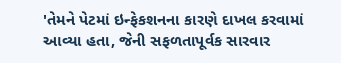'તેમને પેટમાં ઇન્ફેકશનના કારણે દાખલ કરવામાં આવ્યા હતા, જેની સફળતાપૂર્વક સારવાર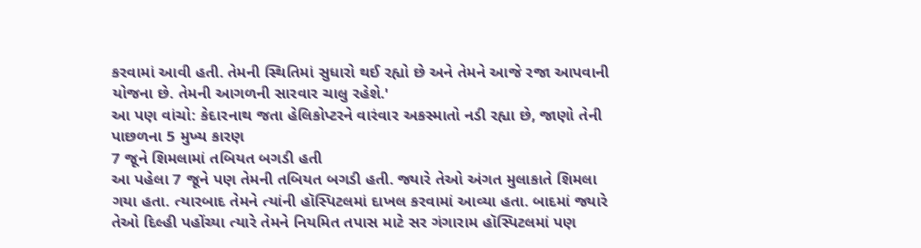કરવામાં આવી હતી. તેમની સ્થિતિમાં સુધારો થઈ રહ્યો છે અને તેમને આજે રજા આપવાની યોજના છે. તેમની આગળની સારવાર ચાલુ રહેશે.'
આ પણ વાંચો: કેદારનાથ જતા હેલિકોપ્ટરને વારંવાર અકસ્માતો નડી રહ્યા છે, જાણો તેની પાછળના 5 મુખ્ય કારણ
7 જૂને શિમલામાં તબિયત બગડી હતી
આ પહેલા 7 જૂને પણ તેમની તબિયત બગડી હતી. જ્યારે તેઓ અંગત મુલાકાતે શિમલા ગયા હતા. ત્યારબાદ તેમને ત્યાંની હૉસ્પિટલમાં દાખલ કરવામાં આવ્યા હતા. બાદમાં જ્યારે તેઓ દિલ્હી પહોંચ્યા ત્યારે તેમને નિયમિત તપાસ માટે સર ગંગારામ હૉસ્પિટલમાં પણ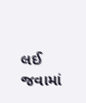લઈ જવામાં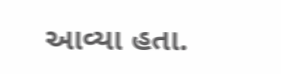આવ્યા હતા.